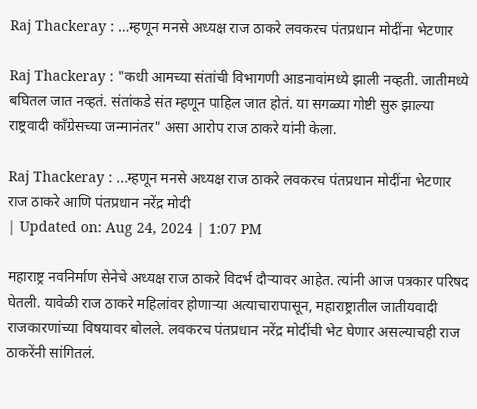Raj Thackeray : …म्हणून मनसे अध्यक्ष राज ठाकरे लवकरच पंतप्रधान मोदींना भेटणार

Raj Thackeray : "कधी आमच्या संतांची विभागणी आडनावांमध्ये झाली नव्हती. जातीमध्ये बघितल जात नव्हतं. संतांकडे संत म्हणून पाहिल जात होतं. या सगळ्या गोष्टी सुरु झाल्या राष्ट्रवादी काँग्रेसच्या जन्मानंतर" असा आरोप राज ठाकरे यांनी केला.

Raj Thackeray : ...म्हणून मनसे अध्यक्ष राज ठाकरे लवकरच पंतप्रधान मोदींना भेटणार
राज ठाकरे आणि पंतप्रधान नरेंद्र मोदी
| Updated on: Aug 24, 2024 | 1:07 PM

महाराष्ट्र नवनिर्माण सेनेचे अध्यक्ष राज ठाकरे विदर्भ दौऱ्यावर आहेत. त्यांनी आज पत्रकार परिषद घेतली. यावेळी राज ठाकरे महिलांवर होणाऱ्या अत्याचारापासून, महाराष्ट्रातील जातीयवादी राजकारणांच्या विषयावर बोलले. लवकरच पंतप्रधान नरेंद्र मोदींची भेट घेणार असल्याचही राज ठाकरेंनी सांगितलं.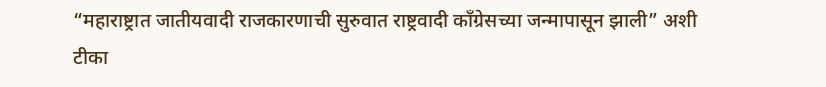“महाराष्ट्रात जातीयवादी राजकारणाची सुरुवात राष्ट्रवादी काँग्रेसच्या जन्मापासून झाली” अशी टीका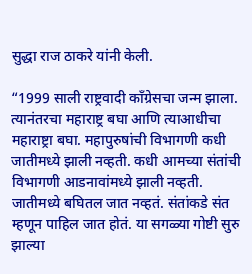सुद्धा राज ठाकरे यांनी केली.

“1999 साली राष्ट्रवादी काँग्रेसचा जन्म झाला. त्यानंतरचा महाराष्ट्र बघा आणि त्याआधीचा महाराष्ट्रा बघा. महापुरुषांची विभागणी कधी जातीमध्ये झाली नव्हती. कधी आमच्या संतांची विभागणी आडनावांमध्ये झाली नव्हती. जातीमध्ये बघितल जात नव्हतं. संतांकडे संत म्हणून पाहिल जात होतं. या सगळ्या गोष्टी सुरु झाल्या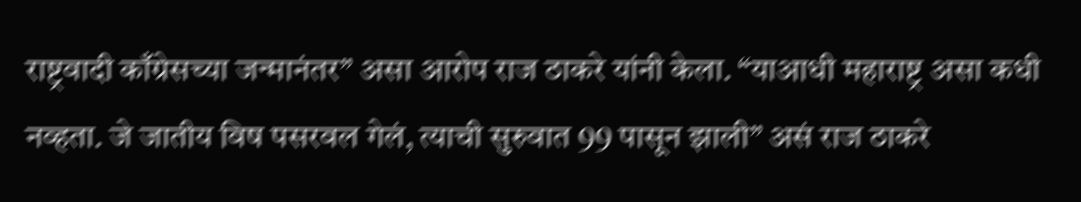राष्ट्रवादी काँग्रेसच्या जन्मानंतर” असा आरोप राज ठाकरे यांनी केला. “याआधी महाराष्ट्र असा कधी नव्हता. जे जातीय विष पसरवल गेलं, त्याची सुरुवात 99 पासून झाली” असं राज ठाकरे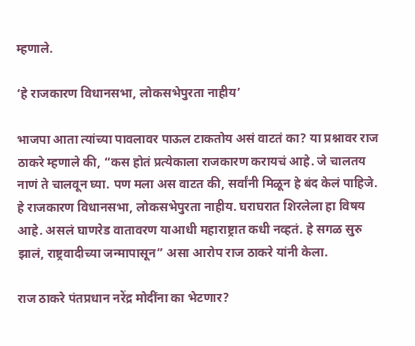म्हणाले.

‘हे राजकारण विधानसभा, लोकसभेपुरता नाहीय’

भाजपा आता त्यांच्या पावलावर पाऊल टाकतोय असं वाटतं का? या प्रश्नावर राज ठाकरे म्हणाले की, “कस होतं प्रत्येकाला राजकारण करायचं आहे. जे चालतय नाणं ते चालवून घ्या. पण मला अस वाटत की, सर्वांनी मिळून हे बंद केलं पाहिजे. हे राजकारण विधानसभा, लोकसभेपुरता नाहीय. घराघरात शिरलेला हा विषय आहे. असलं घाणरेड वातावरण याआधी महाराष्ट्रात कधी नव्हतं. हे सगळ सुरु झालं, राष्ट्रवादीच्या जन्मापासून” असा आरोप राज ठाकरे यांनी केला.

राज ठाकरे पंतप्रधान नरेंद्र मोदींना का भेटणार?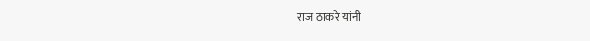राज ठाकरे यांनी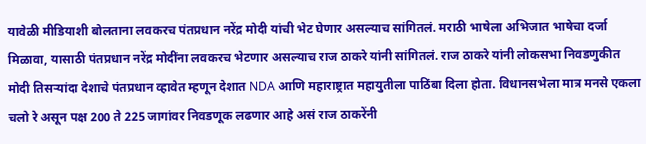यावेळी मीडियाशी बोलताना लवकरच पंतप्रधान नरेंद्र मोदी यांची भेट घेणार असल्याच सांगितलं. मराठी भाषेला अभिजात भाषेचा दर्जा मिळावा, यासाठी पंतप्रधान नरेंद्र मोदींना लवकरच भेटणार असल्याच राज ठाकरे यांनी सांगितलं. राज ठाकरे यांनी लोकसभा निवडणुकीत मोदी तिसऱ्यांदा देशाचे पंतप्रधान व्हावेत म्हणून देशात NDA आणि महाराष्ट्रात महायुतीला पाठिंबा दिला होता. विधानसभेला मात्र मनसे एकला चलो रे असून पक्ष 200 ते 225 जागांवर निवडणूक लढणार आहे असं राज ठाकरेंनी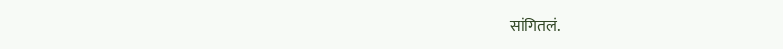सांगितलं.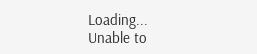Loading...
Unable to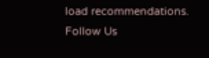load recommendations.
Follow Us